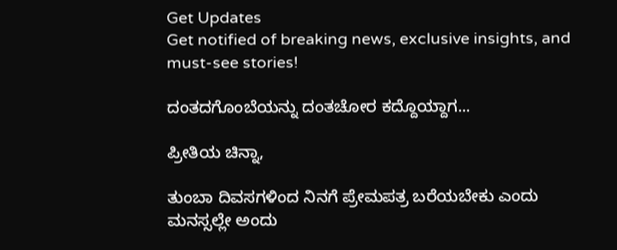Get Updates
Get notified of breaking news, exclusive insights, and must-see stories!

ದಂತದಗೊಂಬೆಯನ್ನು ದಂತಚೋರ ಕದ್ದೊಯ್ದಾಗ...

ಪ್ರೀತಿಯ ಚಿನ್ನಾ,

ತುಂಬಾ ದಿವಸಗಳಿಂದ ನಿನಗೆ ಪ್ರೇಮಪತ್ರ ಬರೆಯಬೇಕು ಎಂದು ಮನಸ್ಸಲ್ಲೇ ಅಂದು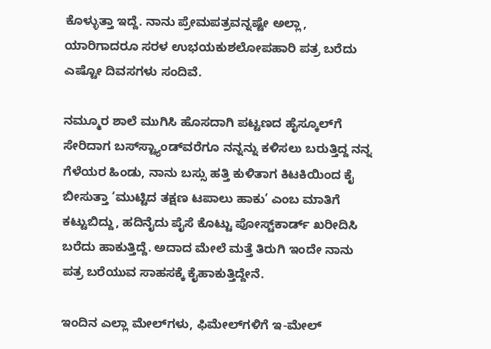ಕೊಳ್ಳುತ್ತಾ ಇದ್ದೆ. ನಾನು ಪ್ರೇಮಪತ್ರವನ್ನಷ್ಟೇ ಅಲ್ಲಾ, ಯಾರಿಗಾದರೂ ಸರಳ ಉಭಯಕುಶಲೋಪಹಾರಿ ಪತ್ರ ಬರೆದು ಎಷ್ಟೋ ದಿವಸಗಳು ಸಂದಿವೆ.

ನಮ್ಮೂರ ಶಾಲೆ ಮುಗಿಸಿ ಹೊಸದಾಗಿ ಪಟ್ಟಣದ ಹೈಸ್ಕೂಲ್‌ಗೆ ಸೇರಿದಾಗ ಬಸ್‌ಸ್ಟ್ಯಾಂಡ್‌ವರೆಗೂ ನನ್ನನ್ನು ಕಳಿಸಲು ಬರುತ್ತಿದ್ದ ನನ್ನ ಗೆಳೆಯರ ಹಿಂಡು, ನಾನು ಬಸ್ಸು ಹತ್ತಿ ಕುಳಿತಾಗ ಕಿಟಕಿಯಿಂದ ಕೈ ಬೀಸುತ್ತಾ ‘ಮುಟ್ಟಿದ ತಕ್ಷಣ ಟಪಾಲು ಹಾಕು’ ಎಂಬ ಮಾತಿಗೆ ಕಟ್ಟುಬಿದ್ದು, ಹದಿನೈದು ಪೈಸೆ ಕೊಟ್ಟು ಪೋಸ್ಟ್‌ಕಾರ್ಡ್‌ ಖರೀದಿಸಿ ಬರೆದು ಹಾಕುತ್ತಿದ್ದೆ. ಅದಾದ ಮೇಲೆ ಮತ್ತೆ ತಿರುಗಿ ಇಂದೇ ನಾನು ಪತ್ರ ಬರೆಯುವ ಸಾಹಸಕ್ಕೆ ಕೈಹಾಕುತ್ತಿದ್ದೇನೆ.

ಇಂದಿನ ಎಲ್ಲಾ ಮೇಲ್‌ಗಳು, ಫಿಮೇಲ್‌ಗಳಿಗೆ ಇ-ಮೇಲ್‌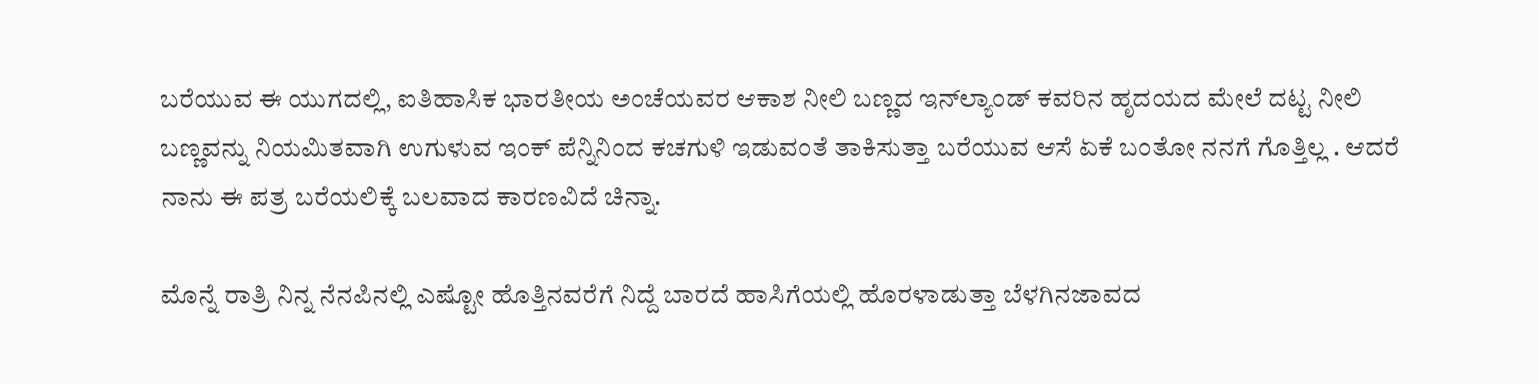ಬರೆಯುವ ಈ ಯುಗದಲ್ಲಿ, ಐತಿಹಾಸಿಕ ಭಾರತೀಯ ಅಂಚೆಯವರ ಆಕಾಶ ನೀಲಿ ಬಣ್ಣದ ಇನ್‌ಲ್ಯಾಂಡ್‌ ಕವರಿನ ಹೃದಯದ ಮೇಲೆ ದಟ್ಟ ನೀಲಿ ಬಣ್ಣವನ್ನು ನಿಯಮಿತವಾಗಿ ಉಗುಳುವ ಇಂಕ್‌ ಪೆನ್ನಿನಿಂದ ಕಚಗುಳಿ ಇಡುವಂತೆ ತಾಕಿಸುತ್ತಾ ಬರೆಯುವ ಆಸೆ ಏಕೆ ಬಂತೋ ನನಗೆ ಗೊತ್ತಿಲ್ಲ . ಆದರೆ ನಾನು ಈ ಪತ್ರ ಬರೆಯಲಿಕ್ಕೆ ಬಲವಾದ ಕಾರಣವಿದೆ ಚಿನ್ನಾ.

ಮೊನ್ನೆ ರಾತ್ರಿ ನಿನ್ನ ನೆನಪಿನಲ್ಲಿ ಎಷ್ಟೋ ಹೊತ್ತಿನವರೆಗೆ ನಿದ್ದೆ ಬಾರದೆ ಹಾಸಿಗೆಯಲ್ಲಿ ಹೊರಳಾಡುತ್ತಾ ಬೆಳಗಿನಜಾವದ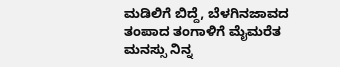ಮಡಿಲಿಗೆ ಬಿದ್ದೆ, ಬೆಳಗಿನಜಾವದ ತಂಪಾದ ತಂಗಾಳಿಗೆ ಮೈಮರೆತ ಮನಸ್ಸು ನಿನ್ನ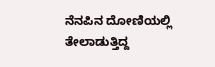ನೆನಪಿನ ದೋಣಿಯಲ್ಲಿ ತೇಲಾಡುತ್ತಿದ್ದ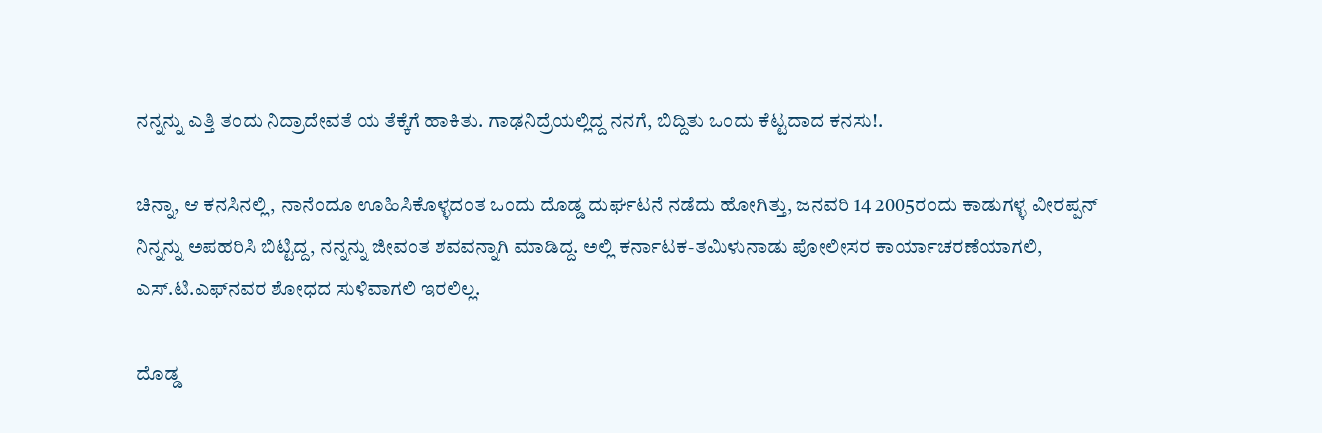ನನ್ನನ್ನು ಎತ್ತಿ ತಂದು ನಿದ್ರಾದೇವತೆ ಯ ತೆಕ್ಕೆಗೆ ಹಾಕಿತು. ಗಾಢನಿದ್ರೆಯಲ್ಲಿದ್ದ ನನಗೆ, ಬಿದ್ದಿತು ಒಂದು ಕೆಟ್ಟದಾದ ಕನಸು!.

ಚಿನ್ನಾ, ಆ ಕನಸಿನಲ್ಲಿ, ನಾನೆಂದೂ ಊಹಿಸಿಕೊಳ್ಳದಂತ ಒಂದು ದೊಡ್ಡ ದುರ್ಘಟನೆ ನಡೆದು ಹೋಗಿತ್ತು, ಜನವರಿ 14 2005ರಂದು ಕಾಡುಗಳ್ಳ ವೀರಪ್ಪನ್‌ ನಿನ್ನನ್ನು ಅಪಹರಿಸಿ ಬಿಟ್ಟಿದ್ದ, ನನ್ನನ್ನು ಜೀವಂತ ಶವವನ್ನಾಗಿ ಮಾಡಿದ್ದ. ಅಲ್ಲಿ ಕರ್ನಾಟಕ-ತಮಿಳುನಾಡು ಪೋಲೀಸರ ಕಾರ್ಯಾಚರಣೆಯಾಗಲಿ, ಎಸ್‌.ಟಿ.ಎಫ್‌ನವರ ಶೋಧದ ಸುಳಿವಾಗಲಿ ಇರಲಿಲ್ಲ.

ದೊಡ್ಡ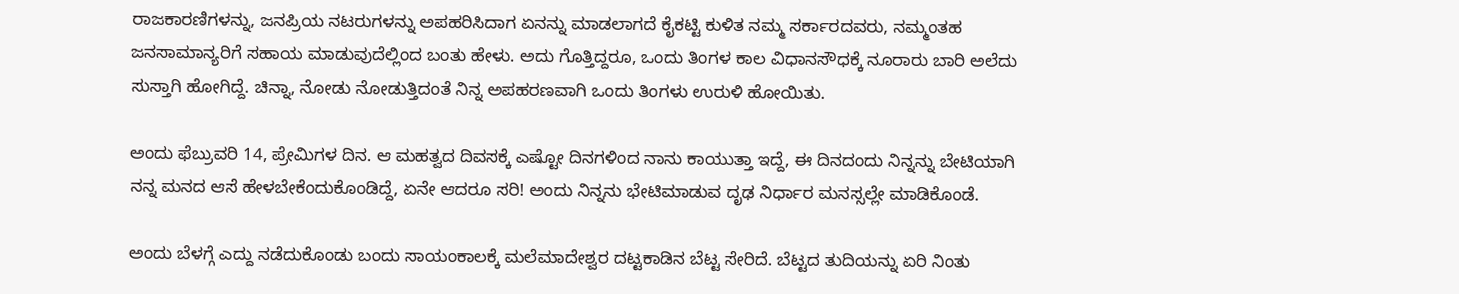ರಾಜಕಾರಣಿಗಳನ್ನು, ಜನಪ್ರಿಯ ನಟರುಗಳನ್ನು ಅಪಹರಿಸಿದಾಗ ಏನನ್ನು ಮಾಡಲಾಗದೆ ಕೈಕಟ್ಟಿ ಕುಳಿತ ನಮ್ಮ ಸರ್ಕಾರದವರು, ನಮ್ಮಂತಹ ಜನಸಾಮಾನ್ಯರಿಗೆ ಸಹಾಯ ಮಾಡುವುದೆಲ್ಲಿಂದ ಬಂತು ಹೇಳು. ಅದು ಗೊತ್ತಿದ್ದರೂ, ಒಂದು ತಿಂಗಳ ಕಾಲ ವಿಧಾನಸೌಧಕ್ಕೆ ನೂರಾರು ಬಾರಿ ಅಲೆದು ಸುಸ್ತಾಗಿ ಹೋಗಿದ್ದೆ. ಚಿನ್ನಾ, ನೋಡು ನೋಡುತ್ತಿದಂತೆ ನಿನ್ನ ಅಪಹರಣವಾಗಿ ಒಂದು ತಿಂಗಳು ಉರುಳಿ ಹೋಯಿತು.

ಅಂದು ಫೆಬ್ರುವರಿ 14, ಪ್ರೇಮಿಗಳ ದಿನ. ಆ ಮಹತ್ವದ ದಿವಸಕ್ಕೆ ಎಷ್ಟೋ ದಿನಗಳಿಂದ ನಾನು ಕಾಯುತ್ತಾ ಇದ್ದೆ, ಈ ದಿನದಂದು ನಿನ್ನನ್ನು ಬೇಟಿಯಾಗಿ ನನ್ನ ಮನದ ಆಸೆ ಹೇಳಬೇಕೆಂದುಕೊಂಡಿದ್ದೆ, ಏನೇ ಆದರೂ ಸರಿ! ಅಂದು ನಿನ್ನನು ಭೇಟಿಮಾಡುವ ದೃಢ ನಿರ್ಧಾರ ಮನಸ್ಸಲ್ಲೇ ಮಾಡಿಕೊಂಡೆ.

ಅಂದು ಬೆಳಗ್ಗೆ ಎದ್ದು ನಡೆದುಕೊಂಡು ಬಂದು ಸಾಯಂಕಾಲಕ್ಕೆ ಮಲೆಮಾದೇಶ್ವರ ದಟ್ಟಕಾಡಿನ ಬೆಟ್ಟ ಸೇರಿದೆ. ಬೆಟ್ಟದ ತುದಿಯನ್ನು ಏರಿ ನಿಂತು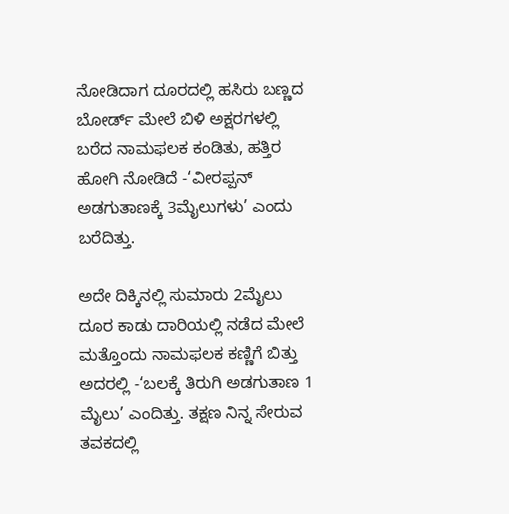ನೋಡಿದಾಗ ದೂರದಲ್ಲಿ ಹಸಿರು ಬಣ್ಣದ ಬೋರ್ಡ್‌ ಮೇಲೆ ಬಿಳಿ ಅಕ್ಷರಗಳಲ್ಲಿ ಬರೆದ ನಾಮಫಲಕ ಕಂಡಿತು, ಹತ್ತಿರ ಹೋಗಿ ನೋಡಿದೆ -‘ವೀರಪ್ಪನ್‌ ಅಡಗುತಾಣಕ್ಕೆ 3ಮೈಲುಗಳು’ ಎಂದು ಬರೆದಿತ್ತು.

ಅದೇ ದಿಕ್ಕಿನಲ್ಲಿ ಸುಮಾರು 2ಮೈಲು ದೂರ ಕಾಡು ದಾರಿಯಲ್ಲಿ ನಡೆದ ಮೇಲೆ ಮತ್ತೊಂದು ನಾಮಫಲಕ ಕಣ್ಣಿಗೆ ಬಿತ್ತು ಅದರಲ್ಲಿ -‘ಬಲಕ್ಕೆ ತಿರುಗಿ ಅಡಗುತಾಣ 1 ಮೈಲು’ ಎಂದಿತ್ತು. ತಕ್ಷಣ ನಿನ್ನ ಸೇರುವ ತವಕದಲ್ಲಿ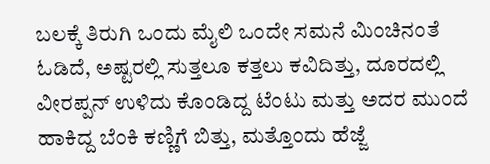ಬಲಕ್ಕೆ ತಿರುಗಿ ಒಂದು ಮೈಲಿ ಒಂದೇ ಸಮನೆ ಮಿಂಚಿನಂತೆ ಓಡಿದೆ, ಅಷ್ಟರಲ್ಲಿ ಸುತ್ತಲೂ ಕತ್ತಲು ಕವಿದಿತ್ತು, ದೂರದಲ್ಲಿ ವೀರಪ್ಪನ್‌ ಉಳಿದು ಕೊಂಡಿದ್ದ ಟೆಂಟು ಮತ್ತು ಅದರ ಮುಂದೆ ಹಾಕಿದ್ದ ಬೆಂಕಿ ಕಣ್ಣಿಗೆ ಬಿತ್ತು, ಮತ್ತೊಂದು ಹೆಜ್ಜೆ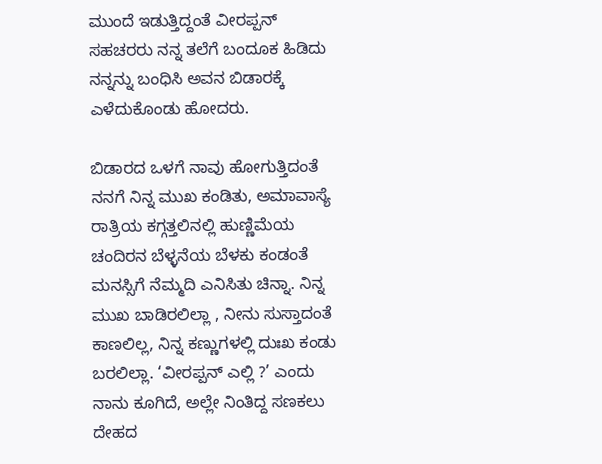ಮುಂದೆ ಇಡುತ್ತಿದ್ದಂತೆ ವೀರಪ್ಪನ್‌ ಸಹಚರರು ನನ್ನ ತಲೆಗೆ ಬಂದೂಕ ಹಿಡಿದು ನನ್ನನ್ನು ಬಂಧಿಸಿ ಅವನ ಬಿಡಾರಕ್ಕೆ ಎಳೆದುಕೊಂಡು ಹೋದರು.

ಬಿಡಾರದ ಒಳಗೆ ನಾವು ಹೋಗುತ್ತಿದಂತೆ ನನಗೆ ನಿನ್ನ ಮುಖ ಕಂಡಿತು, ಅಮಾವಾಸ್ಯೆ ರಾತ್ರಿಯ ಕಗ್ಗತ್ತಲಿನಲ್ಲಿ ಹುಣ್ಣಿಮೆಯ ಚಂದಿರನ ಬೆಳ್ಳನೆಯ ಬೆಳಕು ಕಂಡಂತೆ ಮನಸ್ಸಿಗೆ ನೆಮ್ಮದಿ ಎನಿಸಿತು ಚಿನ್ನಾ. ನಿನ್ನ ಮುಖ ಬಾಡಿರಲಿಲ್ಲಾ , ನೀನು ಸುಸ್ತಾದಂತೆ ಕಾಣಲಿಲ್ಲ, ನಿನ್ನ ಕಣ್ಣುಗಳಲ್ಲಿ ದುಃಖ ಕಂಡು ಬರಲಿಲ್ಲಾ. ‘ವೀರಪ್ಪನ್‌ ಎಲ್ಲಿ ?’ ಎಂದು ನಾನು ಕೂಗಿದೆ, ಅಲ್ಲೇ ನಿಂತಿದ್ದ ಸಣಕಲು ದೇಹದ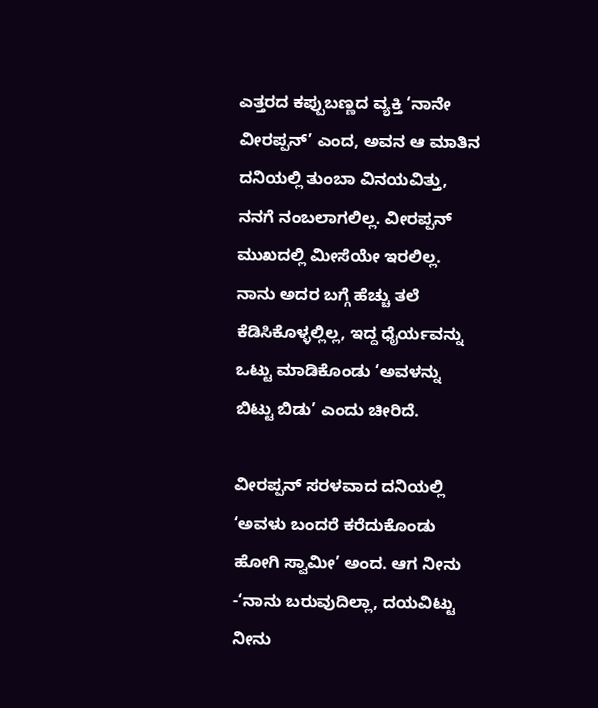ಎತ್ತರದ ಕಪ್ಪುಬಣ್ಣದ ವ್ಯಕ್ತಿ ‘ನಾನೇ ವೀರಪ್ಪನ್‌’ ಎಂದ, ಅವನ ಆ ಮಾತಿನ ದನಿಯಲ್ಲಿ ತುಂಬಾ ವಿನಯವಿತ್ತು, ನನಗೆ ನಂಬಲಾಗಲಿಲ್ಲ. ವೀರಪ್ಪನ್‌ ಮುಖದಲ್ಲಿ ಮೀಸೆಯೇ ಇರಲಿಲ್ಲ. ನಾನು ಅದರ ಬಗ್ಗೆ ಹೆಚ್ಚು ತಲೆ ಕೆಡಿಸಿಕೊಳ್ಳಲ್ಲಿಲ್ಲ, ಇದ್ದ ಧೈರ್ಯವನ್ನು ಒಟ್ಟು ಮಾಡಿಕೊಂಡು ‘ಅವಳನ್ನು ಬಿಟ್ಟು ಬಿಡು’ ಎಂದು ಚೀರಿದೆ.

ವೀರಪ್ಪನ್‌ ಸರಳವಾದ ದನಿಯಲ್ಲಿ ‘ಅವಳು ಬಂದರೆ ಕರೆದುಕೊಂಡು ಹೋಗಿ ಸ್ವಾಮೀ’ ಅಂದ. ಆಗ ನೀನು -‘ನಾನು ಬರುವುದಿಲ್ಲಾ, ದಯವಿಟ್ಟು ನೀನು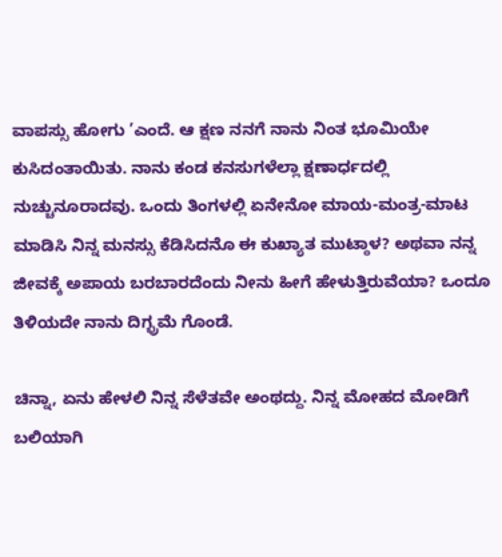ವಾಪಸ್ಸು ಹೋಗು ’ಎಂದೆ. ಆ ಕ್ಷಣ ನನಗೆ ನಾನು ನಿಂತ ಭೂಮಿಯೇ ಕುಸಿದಂತಾಯಿತು. ನಾನು ಕಂಡ ಕನಸುಗಳೆಲ್ಲಾ ಕ್ಷಣಾರ್ಧದಲ್ಲಿ ನುಚ್ಚುನೂರಾದವು. ಒಂದು ತಿಂಗಳಲ್ಲಿ ಏನೇನೋ ಮಾಯ-ಮಂತ್ರ-ಮಾಟ ಮಾಡಿಸಿ ನಿನ್ನ ಮನಸ್ಸು ಕೆಡಿಸಿದನೊ ಈ ಕುಖ್ಯಾತ ಮುಟ್ಠಾಳ? ಅಥವಾ ನನ್ನ ಜೀವಕ್ಕೆ ಅಪಾಯ ಬರಬಾರದೆಂದು ನೀನು ಹೀಗೆ ಹೇಳುತ್ತಿರುವೆಯಾ? ಒಂದೂ ತಿಳಿಯದೇ ನಾನು ದಿಗ್ಭ್ರಮೆ ಗೊಂಡೆ.

ಚಿನ್ನಾ, ಏನು ಹೇಳಲಿ ನಿನ್ನ ಸೆಳೆತವೇ ಅಂಥದ್ದು. ನಿನ್ನ ಮೋಹದ ಮೋಡಿಗೆ ಬಲಿಯಾಗಿ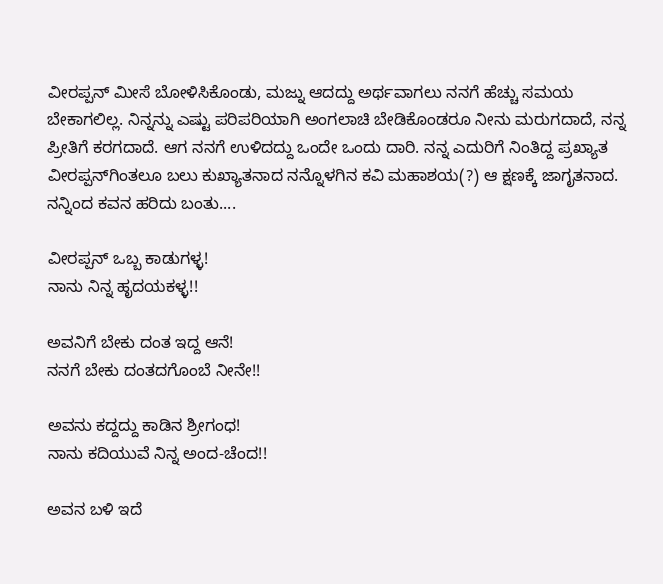ವೀರಪ್ಪನ್‌ ಮೀಸೆ ಬೋಳಿಸಿಕೊಂಡು, ಮಜ್ನು ಆದದ್ದು ಅರ್ಥವಾಗಲು ನನಗೆ ಹೆಚ್ಚು ಸಮಯ ಬೇಕಾಗಲಿಲ್ಲ. ನಿನ್ನನ್ನು ಎಷ್ಟು ಪರಿಪರಿಯಾಗಿ ಅಂಗಲಾಚಿ ಬೇಡಿಕೊಂಡರೂ ನೀನು ಮರುಗದಾದೆ, ನನ್ನ ಪ್ರೀತಿಗೆ ಕರಗದಾದೆ. ಆಗ ನನಗೆ ಉಳಿದದ್ದು ಒಂದೇ ಒಂದು ದಾರಿ. ನನ್ನ ಎದುರಿಗೆ ನಿಂತಿದ್ದ ಪ್ರಖ್ಯಾತ ವೀರಪ್ಪನ್‌ಗಿಂತಲೂ ಬಲು ಕುಖ್ಯಾತನಾದ ನನ್ನೊಳಗಿನ ಕವಿ ಮಹಾಶಯ(?) ಆ ಕ್ಷಣಕ್ಕೆ ಜಾಗೃತನಾದ. ನನ್ನಿಂದ ಕವನ ಹರಿದು ಬಂತು....

ವೀರಪ್ಪನ್‌ ಒಬ್ಬ ಕಾಡುಗಳ್ಳ!
ನಾನು ನಿನ್ನ ಹೃದಯಕಳ್ಳ!!

ಅವನಿಗೆ ಬೇಕು ದಂತ ಇದ್ದ ಆನೆ!
ನನಗೆ ಬೇಕು ದಂತದಗೊಂಬೆ ನೀನೇ!!

ಅವನು ಕದ್ದದ್ದು ಕಾಡಿನ ಶ್ರೀಗಂಧ!
ನಾನು ಕದಿಯುವೆ ನಿನ್ನ ಅಂದ-ಚೆಂದ!!

ಅವನ ಬಳಿ ಇದೆ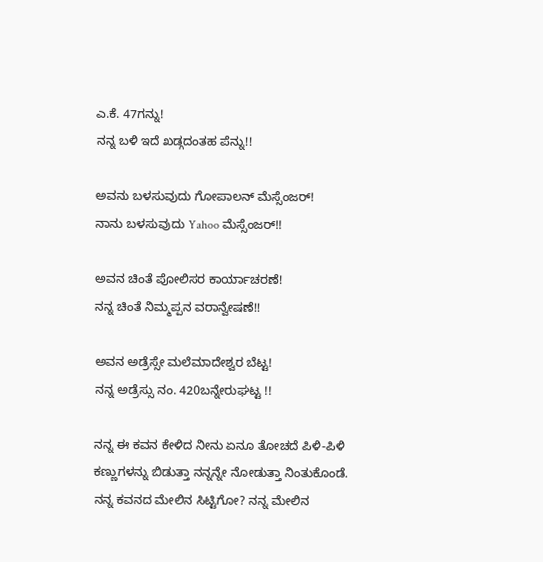ಎ.ಕೆ. 47ಗನ್ನು!
ನನ್ನ ಬಳಿ ಇದೆ ಖಡ್ಗದಂತಹ ಪೆನ್ನು!!

ಅವನು ಬಳಸುವುದು ಗೋಪಾಲನ್‌ ಮೆಸ್ಸೆಂಜರ್‌!
ನಾನು ಬಳಸುವುದು Yahoo ಮೆಸ್ಸೆಂಜರ್‌!!

ಅವನ ಚಿಂತೆ ಪೋಲಿಸರ ಕಾರ್ಯಾಚರಣೆ!
ನನ್ನ ಚಿಂತೆ ನಿಮ್ಮಪ್ಪನ ವರಾನ್ವೇಷಣೆ!!

ಅವನ ಅಡ್ರೆಸ್ಸೇ ಮಲೆಮಾದೇಶ್ವರ ಬೆಟ್ಟ!
ನನ್ನ ಅಡ್ರೆಸ್ಸು ನಂ. 420ಬನ್ನೇರುಘಟ್ಟ !!

ನನ್ನ ಈ ಕವನ ಕೇಳಿದ ನೀನು ಏನೂ ತೋಚದೆ ಪಿಳಿ-ಪಿಳಿ ಕಣ್ಣುಗಳನ್ನು ಬಿಡುತ್ತಾ ನನ್ನನ್ನೇ ನೋಡುತ್ತಾ ನಿಂತುಕೊಂಡೆ. ನನ್ನ ಕವನದ ಮೇಲಿನ ಸಿಟ್ಟಿಗೋ? ನನ್ನ ಮೇಲಿನ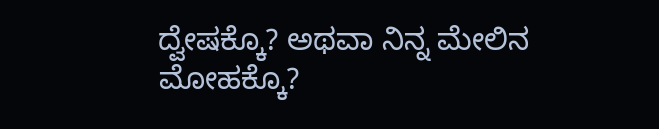ದ್ವೇಷಕ್ಕೊ? ಅಥವಾ ನಿನ್ನ ಮೇಲಿನ ಮೋಹಕ್ಕೊ?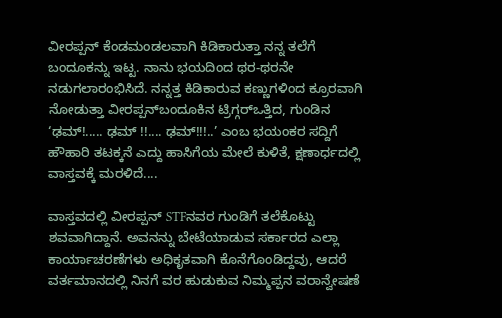ವೀರಪ್ಪನ್‌ ಕೆಂಡಮಂಡಲವಾಗಿ ಕಿಡಿಕಾರುತ್ತಾ ನನ್ನ ತಲೆಗೆ ಬಂದೂಕನ್ನು ಇಟ್ಟ. ನಾನು ಭಯದಿಂದ ಥರ-ಥರನೇ ನಡುಗಲಾರಂಭಿಸಿದೆ. ನನ್ನತ್ತ ಕಿಡಿಕಾರುವ ಕಣ್ಣುಗಳಿಂದ ಕ್ರೂರವಾಗಿ ನೋಡುತ್ತಾ ವೀರಪ್ಪನ್‌ಬಂದೂಕಿನ ಟ್ರಿಗ್ಗರ್‌ಒತ್ತಿದ, ಗುಂಡಿನ ‘ಢಮ್‌!..... ಢಮ್‌ !!.... ಢಮ್‌!!!..’ ಎಂಬ ಭಯಂಕರ ಸದ್ದಿಗೆ ಹೌಹಾರಿ ತಟಕ್ಕನೆ ಎದ್ದು ಹಾಸಿಗೆಯ ಮೇಲೆ ಕುಳಿತೆ, ಕ್ಷಣಾರ್ಧದಲ್ಲಿ ವಾಸ್ತವಕ್ಕೆ ಮರಳಿದೆ....

ವಾಸ್ತವದಲ್ಲಿ ವೀರಪ್ಪನ್‌ STFನವರ ಗುಂಡಿಗೆ ತಲೆಕೊಟ್ಟು ಶವವಾಗಿದ್ದಾನೆ. ಅವನನ್ನು ಬೇಟೆಯಾಡುವ ಸರ್ಕಾರದ ಎಲ್ಲಾ ಕಾರ್ಯಾಚರಣೆಗಳು ಅಧಿಕೃತವಾಗಿ ಕೊನೆಗೊಂಡಿದ್ದವು, ಆದರೆ ವರ್ತಮಾನದಲ್ಲಿ ನಿನಗೆ ವರ ಹುಡುಕುವ ನಿಮ್ಮಪ್ಪನ ವರಾನ್ವೇಷಣೆ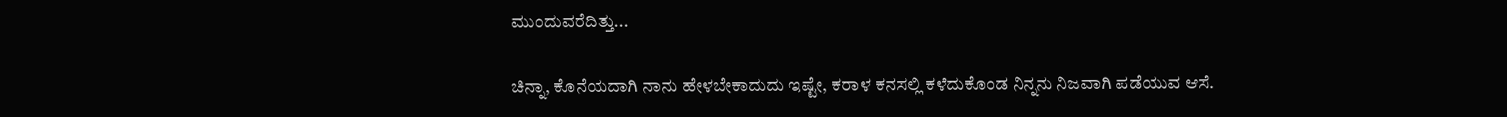ಮುಂದುವರೆದಿತ್ತು...

ಚಿನ್ನಾ, ಕೊನೆಯದಾಗಿ ನಾನು ಹೇಳಬೇಕಾದುದು ಇಷ್ಟೇ, ಕರಾಳ ಕನಸಲ್ಲಿ ಕಳೆದುಕೊಂಡ ನಿನ್ನನು ನಿಜವಾಗಿ ಪಡೆಯುವ ಆಸೆ.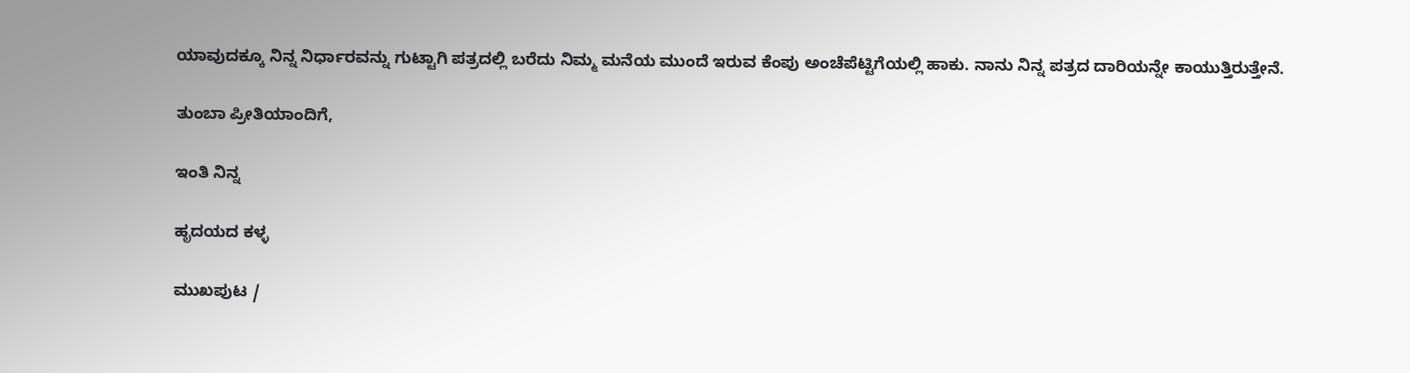ಯಾವುದಕ್ಕೂ ನಿನ್ನ ನಿರ್ಧಾರವನ್ನು ಗುಟ್ಟಾಗಿ ಪತ್ರದಲ್ಲಿ ಬರೆದು ನಿಮ್ಮ ಮನೆಯ ಮುಂದೆ ಇರುವ ಕೆಂಪು ಅಂಚೆಪೆಟ್ಟಿಗೆಯಲ್ಲಿ ಹಾಕು. ನಾನು ನಿನ್ನ ಪತ್ರದ ದಾರಿಯನ್ನೇ ಕಾಯುತ್ತಿರುತ್ತೇನೆ.

ತುಂಬಾ ಪ್ರೀತಿಯಾಂದಿಗೆ,

ಇಂತಿ ನಿನ್ನ

ಹೃದಯದ ಕಳ್ಳ

ಮುಖಪುಟ /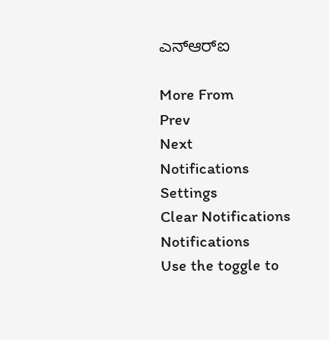ಎನ್‌ಆರ್‌ಐ

More From
Prev
Next
Notifications
Settings
Clear Notifications
Notifications
Use the toggle to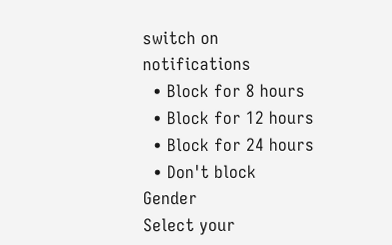switch on notifications
  • Block for 8 hours
  • Block for 12 hours
  • Block for 24 hours
  • Don't block
Gender
Select your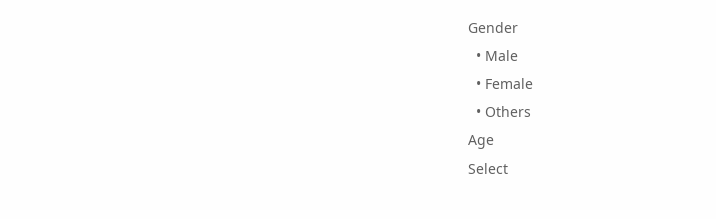Gender
  • Male
  • Female
  • Others
Age
Select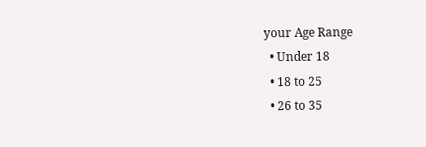your Age Range
  • Under 18
  • 18 to 25
  • 26 to 35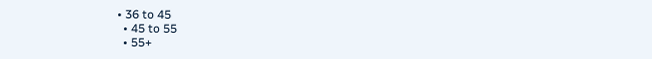• 36 to 45
  • 45 to 55
  • 55+